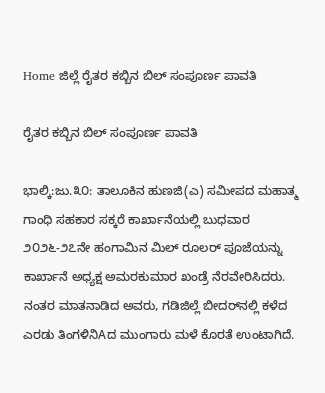Home ಜಿಲ್ಲೆ ರೈತರ ಕಬ್ಬಿನ ಬಿಲ್ ಸಂಪೂರ್ಣ ಪಾವತಿ

ರೈತರ ಕಬ್ಬಿನ ಬಿಲ್ ಸಂಪೂರ್ಣ ಪಾವತಿ

ಭಾಲ್ಕಿ:ಜು.೩೦: ತಾಲೂಕಿನ ಹುಣಜಿ(ಎ) ಸಮೀಪದ ಮಹಾತ್ಮ ಗಾಂಧಿ ಸಹಕಾರ ಸಕ್ಕರೆ ಕಾರ್ಖಾನೆಯಲ್ಲಿ ಬುಧವಾರ ೨೦೨೬-೨೭ನೇ ಹಂಗಾಮಿನ ಮಿಲ್ ರೂಲರ್ ಪೂಜೆಯನ್ನು ಕಾರ್ಖಾನೆ ಅಧ್ಯಕ್ಷ ಅಮರಕುಮಾರ ಖಂಡ್ರೆ ನೆರವೇರಿಸಿದರು.
ನಂತರ ಮಾತನಾಡಿದ ಅವರು, ಗಡಿಜಿಲ್ಲೆ ಬೀದರ್‌ನಲ್ಲಿ ಕಳೆದ ಎರಡು ತಿಂಗಳಿನಿAದ ಮುಂಗಾರು ಮಳೆ ಕೊರತೆ ಉಂಟಾಗಿದೆ.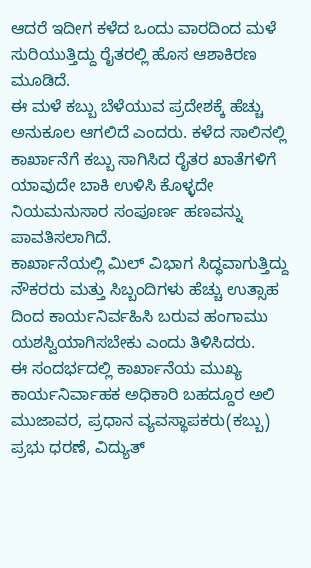ಆದರೆ ಇದೀಗ ಕಳೆದ ಒಂದು ವಾರದಿಂದ ಮಳೆ ಸುರಿಯುತ್ತಿದ್ದು ರೈತರಲ್ಲಿ ಹೊಸ ಆಶಾಕಿರಣ ಮೂಡಿದೆ.
ಈ ಮಳೆ ಕಬ್ಬು ಬೆಳೆಯುವ ಪ್ರದೇಶಕ್ಕೆ ಹೆಚ್ಚು ಅನುಕೂಲ ಆಗಲಿದೆ ಎಂದರು. ಕಳೆದ ಸಾಲಿನಲ್ಲಿ ಕಾರ್ಖಾನೆಗೆ ಕಬ್ಬು ಸಾಗಿಸಿದ ರೈತರ ಖಾತೆಗಳಿಗೆ ಯಾವುದೇ ಬಾಕಿ ಉಳಿಸಿ ಕೊಳ್ಳದೇ ನಿಯಮನುಸಾರ ಸಂಪೂರ್ಣ ಹಣವನ್ನು ಪಾವತಿಸಲಾಗಿದೆ.
ಕಾರ್ಖಾನೆಯಲ್ಲಿ ಮಿಲ್ ವಿಭಾಗ ಸಿದ್ಧವಾಗುತ್ತಿದ್ದು ನೌಕರರು ಮತ್ತು ಸಿಬ್ಬಂದಿಗಳು ಹೆಚ್ಚು ಉತ್ಸಾಹ ದಿಂದ ಕಾರ್ಯನಿರ್ವಹಿಸಿ ಬರುವ ಹಂಗಾಮು ಯಶಸ್ವಿಯಾಗಿಸಬೇಕು ಎಂದು ತಿಳಿಸಿದರು.
ಈ ಸಂದರ್ಭದಲ್ಲಿ ಕಾರ್ಖಾನೆಯ ಮುಖ್ಯ ಕಾರ್ಯನಿರ್ವಾಹಕ ಅಧಿಕಾರಿ ಬಹದ್ದೂರ ಅಲಿ ಮುಜಾವರ, ಪ್ರಧಾನ ವ್ಯವಸ್ಥಾಪಕರು(ಕಬ್ಬು) ಪ್ರಭು ಧರಣೆ, ವಿದ್ಯುತ್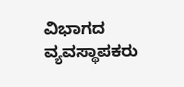ವಿಭಾಗದ ವ್ಯವಸ್ಥಾಪಕರು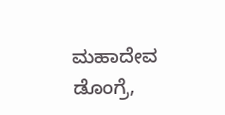ಮಹಾದೇವ ಡೊಂಗ್ರೆ,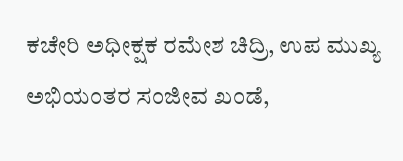ಕಚೇರಿ ಅಧೀಕ್ಷಕ ರಮೇಶ ಚಿದ್ರಿ, ಉಪ ಮುಖ್ಯ ಅಭಿಯಂತರ ಸಂಜೀವ ಖಂಡೆ,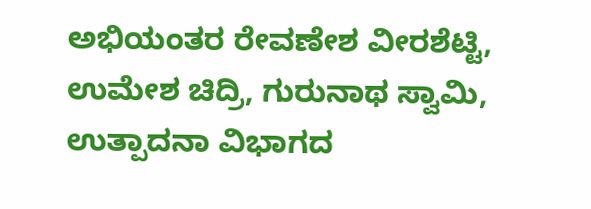ಅಭಿಯಂತರ ರೇವಣೇಶ ವೀರಶೆಟ್ಟಿ, ಉಮೇಶ ಚಿದ್ರಿ, ಗುರುನಾಥ ಸ್ವಾಮಿ, ಉತ್ಪಾದನಾ ವಿಭಾಗದ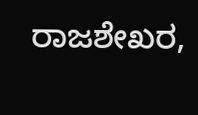ರಾಜಶೇಖರ,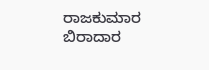ರಾಜಕುಮಾರ ಬಿರಾದಾರ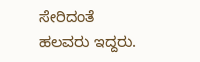ಸೇರಿದಂತೆ ಹಲವರು ಇದ್ದರು.